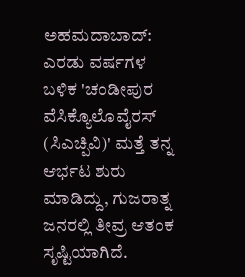ಅಹಮದಾಬಾದ್: ಎರಡು ವರ್ಷಗಳ ಬಳಿಕ 'ಚಂಡೀಪುರ ವೆಸಿಕ್ಯೊಲೊವೈರಸ್ (ಸಿಎಚ್ಪಿವಿ)' ಮತ್ತೆ ತನ್ನ ಆರ್ಭಟ ಶುರು ಮಾಡಿದ್ದು, ಗುಜರಾತ್ನ ಜನರಲ್ಲಿ ತೀವ್ರ ಆತಂಕ ಸೃಷ್ಟಿಯಾಗಿದೆ.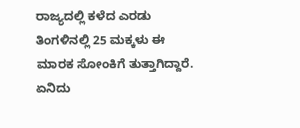ರಾಜ್ಯದಲ್ಲಿ ಕಳೆದ ಎರಡು ತಿಂಗಳಿನಲ್ಲಿ 25 ಮಕ್ಕಳು ಈ ಮಾರಕ ಸೋಂಕಿಗೆ ತುತ್ತಾಗಿದ್ದಾರೆ.
ಏನಿದು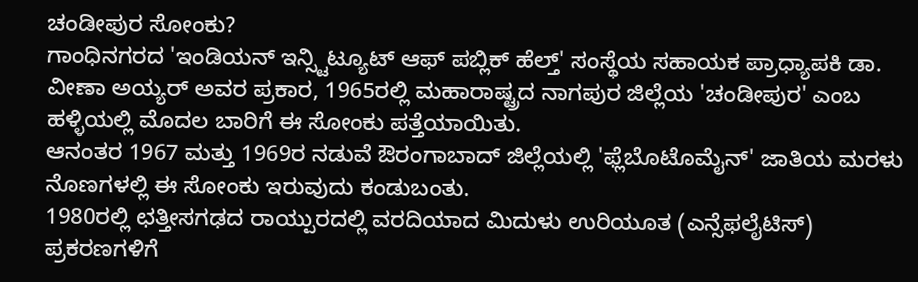ಚಂಡೀಪುರ ಸೋಂಕು?
ಗಾಂಧಿನಗರದ 'ಇಂಡಿಯನ್ ಇನ್ಸ್ಟಿಟ್ಯೂಟ್ ಆಫ್ ಪಬ್ಲಿಕ್ ಹೆಲ್ತ್' ಸಂಸ್ಥೆಯ ಸಹಾಯಕ ಪ್ರಾಧ್ಯಾಪಕಿ ಡಾ. ವೀಣಾ ಅಯ್ಯರ್ ಅವರ ಪ್ರಕಾರ, 1965ರಲ್ಲಿ ಮಹಾರಾಷ್ಟ್ರದ ನಾಗಪುರ ಜಿಲ್ಲೆಯ 'ಚಂಡೀಪುರ' ಎಂಬ ಹಳ್ಳಿಯಲ್ಲಿ ಮೊದಲ ಬಾರಿಗೆ ಈ ಸೋಂಕು ಪತ್ತೆಯಾಯಿತು.
ಆನಂತರ 1967 ಮತ್ತು 1969ರ ನಡುವೆ ಔರಂಗಾಬಾದ್ ಜಿಲ್ಲೆಯಲ್ಲಿ 'ಫ್ಲೆಬೊಟೊಮೈನ್' ಜಾತಿಯ ಮರಳು ನೊಣಗಳಲ್ಲಿ ಈ ಸೋಂಕು ಇರುವುದು ಕಂಡುಬಂತು.
1980ರಲ್ಲಿ ಛತ್ತೀಸಗಢದ ರಾಯ್ಪುರದಲ್ಲಿ ವರದಿಯಾದ ಮಿದುಳು ಉರಿಯೂತ (ಎನ್ಸೆಫಲೈಟಿಸ್) ಪ್ರಕರಣಗಳಿಗೆ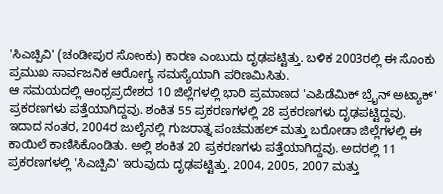'ಸಿಎಚ್ಪಿವಿ' (ಚಂಡೀಪುರ ಸೋಂಕು) ಕಾರಣ ಎಂಬುದು ದೃಢಪಟ್ಟಿತ್ತು. ಬಳಿಕ 2003ರಲ್ಲಿ ಈ ಸೊಂಕು ಪ್ರಮುಖ ಸಾರ್ವಜನಿಕ ಆರೋಗ್ಯ ಸಮಸ್ಯೆಯಾಗಿ ಪರಿಣಮಿಸಿತು.
ಆ ಸಮಯದಲ್ಲಿ ಆಂಧ್ರಪ್ರದೇಶದ 10 ಜಿಲ್ಲೆಗಳಲ್ಲಿ ಭಾರಿ ಪ್ರಮಾಣದ 'ಎಪಿಡೆಮಿಕ್ ಬ್ರೈನ್ ಅಟ್ಯಾಕ್' ಪ್ರಕರಣಗಳು ಪತ್ತೆಯಾಗಿದ್ದವು. ಶಂಕಿತ 55 ಪ್ರಕರಣಗಳಲ್ಲಿ 28 ಪ್ರಕರಣಗಳು ದೃಢಪಟ್ಟಿದ್ದವು.
ಇದಾದ ನಂತರ, 2004ರ ಜುಲೈನಲ್ಲಿ ಗುಜರಾತ್ನ ಪಂಚಮಹಲ್ ಮತ್ತು ಬರೋಡಾ ಜಿಲ್ಲೆಗಳಲ್ಲಿ ಈ ಕಾಯಿಲೆ ಕಾಣಿಸಿಕೊಂಡಿತು. ಅಲ್ಲಿ ಶಂಕಿತ 20 ಪ್ರಕರಣಗಳು ಪತ್ತೆಯಾಗಿದ್ದವು. ಅದರಲ್ಲಿ 11 ಪ್ರಕರಣಗಳಲ್ಲಿ 'ಸಿಎಚ್ಪಿವಿ' ಇರುವುದು ದೃಢಪಟ್ಟಿತ್ತು. 2004, 2005, 2007 ಮತ್ತು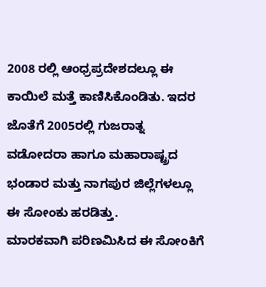2008 ರಲ್ಲಿ ಆಂಧ್ರಪ್ರದೇಶದಲ್ಲೂ ಈ ಕಾಯಿಲೆ ಮತ್ತೆ ಕಾಣಿಸಿಕೊಂಡಿತು. ಇದರ ಜೊತೆಗೆ 2005ರಲ್ಲಿ ಗುಜರಾತ್ನ ವಡೋದರಾ ಹಾಗೂ ಮಹಾರಾಷ್ಟ್ರದ ಭಂಡಾರ ಮತ್ತು ನಾಗಪುರ ಜಿಲ್ಲೆಗಳಲ್ಲೂ ಈ ಸೋಂಕು ಹರಡಿತ್ತು.
ಮಾರಕವಾಗಿ ಪರಿಣಮಿಸಿದ ಈ ಸೋಂಕಿಗೆ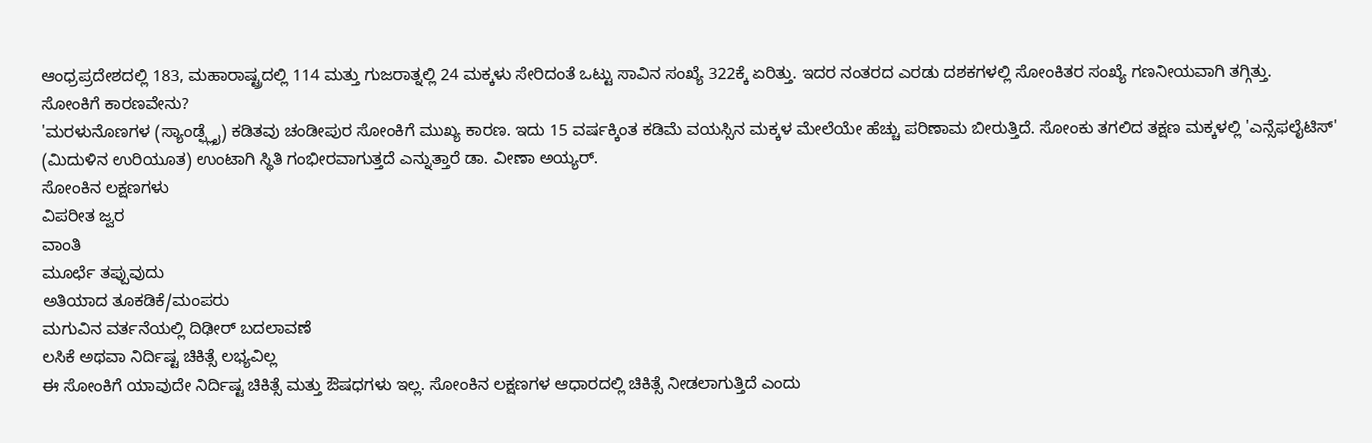ಆಂಧ್ರಪ್ರದೇಶದಲ್ಲಿ 183, ಮಹಾರಾಷ್ಟ್ರದಲ್ಲಿ 114 ಮತ್ತು ಗುಜರಾತ್ನಲ್ಲಿ 24 ಮಕ್ಕಳು ಸೇರಿದಂತೆ ಒಟ್ಟು ಸಾವಿನ ಸಂಖ್ಯೆ 322ಕ್ಕೆ ಏರಿತ್ತು. ಇದರ ನಂತರದ ಎರಡು ದಶಕಗಳಲ್ಲಿ ಸೋಂಕಿತರ ಸಂಖ್ಯೆ ಗಣನೀಯವಾಗಿ ತಗ್ಗಿತ್ತು.
ಸೋಂಕಿಗೆ ಕಾರಣವೇನು?
'ಮರಳುನೊಣಗಳ (ಸ್ಯಾಂಡ್ಫ್ಲೈ) ಕಡಿತವು ಚಂಡೀಪುರ ಸೋಂಕಿಗೆ ಮುಖ್ಯ ಕಾರಣ. ಇದು 15 ವರ್ಷಕ್ಕಿಂತ ಕಡಿಮೆ ವಯಸ್ಸಿನ ಮಕ್ಕಳ ಮೇಲೆಯೇ ಹೆಚ್ಚು ಪರಿಣಾಮ ಬೀರುತ್ತಿದೆ. ಸೋಂಕು ತಗಲಿದ ತಕ್ಷಣ ಮಕ್ಕಳಲ್ಲಿ 'ಎನ್ಸೆಫಲೈಟಿಸ್' (ಮಿದುಳಿನ ಉರಿಯೂತ) ಉಂಟಾಗಿ ಸ್ಥಿತಿ ಗಂಭೀರವಾಗುತ್ತದೆ ಎನ್ನುತ್ತಾರೆ ಡಾ. ವೀಣಾ ಅಯ್ಯರ್.
ಸೋಂಕಿನ ಲಕ್ಷಣಗಳು
ವಿಪರೀತ ಜ್ವರ
ವಾಂತಿ
ಮೂರ್ಛೆ ತಪ್ಪುವುದು
ಅತಿಯಾದ ತೂಕಡಿಕೆ/ಮಂಪರು
ಮಗುವಿನ ವರ್ತನೆಯಲ್ಲಿ ದಿಢೀರ್ ಬದಲಾವಣೆ
ಲಸಿಕೆ ಅಥವಾ ನಿರ್ದಿಷ್ಟ ಚಿಕಿತ್ಸೆ ಲಭ್ಯವಿಲ್ಲ
ಈ ಸೋಂಕಿಗೆ ಯಾವುದೇ ನಿರ್ದಿಷ್ಟ ಚಿಕಿತ್ಸೆ ಮತ್ತು ಔಷಧಗಳು ಇಲ್ಲ. ಸೋಂಕಿನ ಲಕ್ಷಣಗಳ ಆಧಾರದಲ್ಲಿ ಚಿಕಿತ್ಸೆ ನೀಡಲಾಗುತ್ತಿದೆ ಎಂದು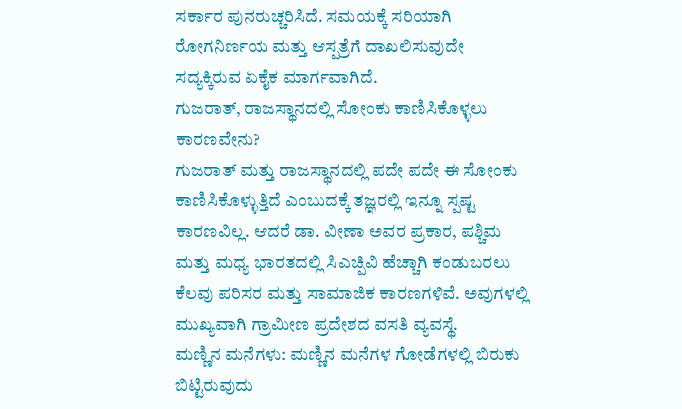ಸರ್ಕಾರ ಪುನರುಚ್ಚರಿಸಿದೆ. ಸಮಯಕ್ಕೆ ಸರಿಯಾಗಿ ರೋಗನಿರ್ಣಯ ಮತ್ತು ಆಸ್ಪತ್ರೆಗೆ ದಾಖಲಿಸುವುದೇ ಸದ್ಯಕ್ಕಿರುವ ಏಕೈಕ ಮಾರ್ಗವಾಗಿದೆ.
ಗುಜರಾತ್, ರಾಜಸ್ಥಾನದಲ್ಲಿ ಸೋಂಕು ಕಾಣಿಸಿಕೊಳ್ಳಲು ಕಾರಣವೇನು?
ಗುಜರಾತ್ ಮತ್ತು ರಾಜಸ್ಥಾನದಲ್ಲಿ ಪದೇ ಪದೇ ಈ ಸೋಂಕು ಕಾಣಿಸಿಕೊಳ್ಳುತ್ತಿದೆ ಎಂಬುದಕ್ಕೆ ತಜ್ಞರಲ್ಲಿ ಇನ್ನೂ ಸ್ಪಷ್ಟ ಕಾರಣವಿಲ್ಲ. ಆದರೆ ಡಾ. ವೀಣಾ ಅವರ ಪ್ರಕಾರ, ಪಶ್ಚಿಮ ಮತ್ತು ಮಧ್ಯ ಭಾರತದಲ್ಲಿ ಸಿಎಚ್ಪಿವಿ ಹೆಚ್ಚಾಗಿ ಕಂಡುಬರಲು ಕೆಲವು ಪರಿಸರ ಮತ್ತು ಸಾಮಾಜಿಕ ಕಾರಣಗಳಿವೆ. ಅವುಗಳಲ್ಲಿ ಮುಖ್ಯವಾಗಿ ಗ್ರಾಮೀಣ ಪ್ರದೇಶದ ವಸತಿ ವ್ಯವಸ್ಥೆ.
ಮಣ್ಣಿನ ಮನೆಗಳು: ಮಣ್ಣಿನ ಮನೆಗಳ ಗೋಡೆಗಳಲ್ಲಿ ಬಿರುಕು ಬಿಟ್ಟಿರುವುದು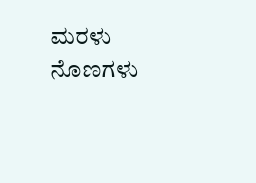ಮರಳು ನೊಣಗಳು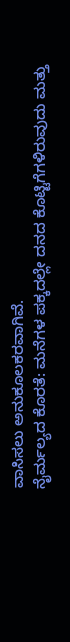ವಾಸಿಸಲು ಅನುಕೂಲಕರವಾಗಿವೆ.
ನೈರ್ಮಲ್ಯದ ಕೊರತೆ: ಮನೆಗಳ ಪಕ್ಕದಲ್ಲೇ ದನದ ಕೊಟ್ಟಿಗೆಗಳಿರುವುದು ಮತ್ತು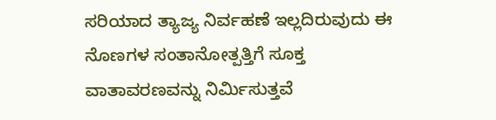ಸರಿಯಾದ ತ್ಯಾಜ್ಯ ನಿರ್ವಹಣೆ ಇಲ್ಲದಿರುವುದು ಈ ನೊಣಗಳ ಸಂತಾನೋತ್ಪತ್ತಿಗೆ ಸೂಕ್ತ ವಾತಾವರಣವನ್ನು ನಿರ್ಮಿಸುತ್ತವೆ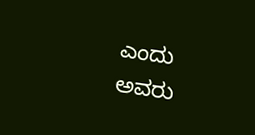ಎಂದು ಅವರು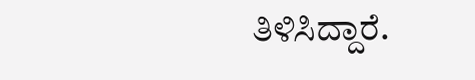ತಿಳಿಸಿದ್ದಾರೆ.